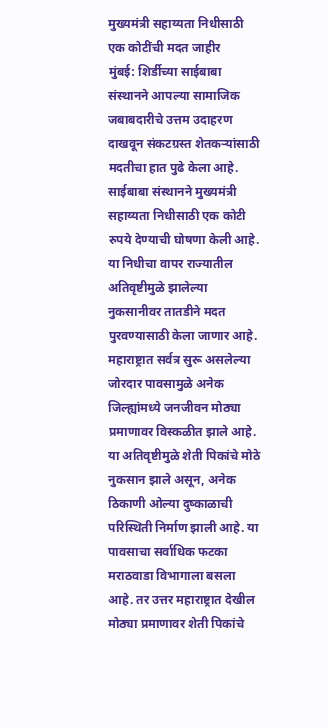मुख्यमंत्री सहाय्यता निधीसाठी एक कोटींची मदत जाहीर
मुंबई: शिर्डीच्या साईबाबा संस्थानने आपल्या सामाजिक जबाबदारीचे उत्तम उदाहरण दाखवून संकटग्रस्त शेतकऱ्यांसाठी मदतीचा हात पुढे केला आहे. साईबाबा संस्थानने मुख्यमंत्री सहाय्यता निधीसाठी एक कोटी रुपये देण्याची घोषणा केली आहे. या निधीचा वापर राज्यातील अतिवृष्टीमुळे झालेल्या नुकसानीवर तातडीने मदत पुरवण्यासाठी केला जाणार आहे.
महाराष्ट्रात सर्वत्र सुरू असलेल्या जोरदार पावसामुळे अनेक जिल्ह्यांमध्ये जनजीवन मोठ्या प्रमाणावर विस्कळीत झाले आहे. या अतिवृष्टीमुळे शेती पिकांचे मोठे नुकसान झाले असून, अनेक ठिकाणी ओल्या दुष्काळाची परिस्थिती निर्माण झाली आहे. या पावसाचा सर्वाधिक फटका मराठवाडा विभागाला बसला आहे. तर उत्तर महाराष्ट्रात देखील मोठ्या प्रमाणावर शेती पिकांचे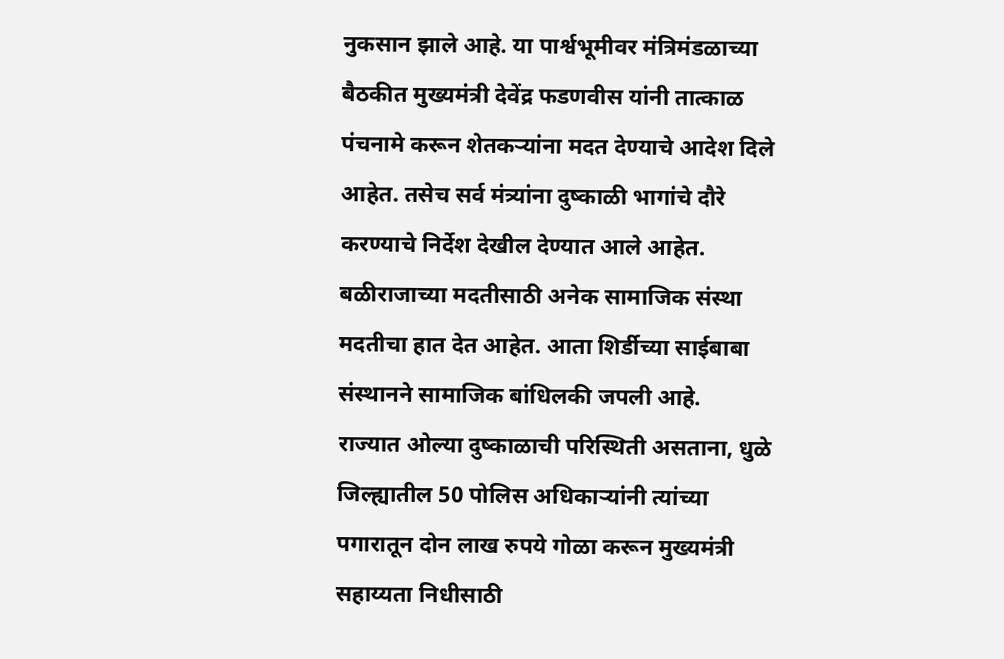नुकसान झाले आहे. या पार्श्वभूमीवर मंत्रिमंडळाच्या बैठकीत मुख्यमंत्री देवेंद्र फडणवीस यांनी तात्काळ पंचनामे करून शेतकऱ्यांना मदत देण्याचे आदेश दिले आहेत. तसेच सर्व मंत्र्यांना दुष्काळी भागांचे दौरे करण्याचे निर्देश देखील देण्यात आले आहेत. बळीराजाच्या मदतीसाठी अनेक सामाजिक संस्था मदतीचा हात देत आहेत. आता शिर्डीच्या साईबाबा संस्थानने सामाजिक बांधिलकी जपली आहे.
राज्यात ओल्या दुष्काळाची परिस्थिती असताना, धुळे जिल्ह्यातील 50 पोलिस अधिकाऱ्यांनी त्यांच्या पगारातून दोन लाख रुपये गोळा करून मुख्यमंत्री सहाय्यता निधीसाठी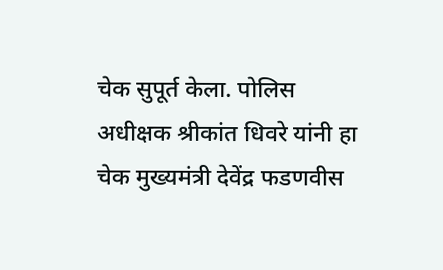चेक सुपूर्त केला. पोलिस अधीक्षक श्रीकांत धिवरे यांनी हा चेक मुख्यमंत्री देवेंद्र फडणवीस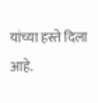यांच्या हस्ते दिला आहे.